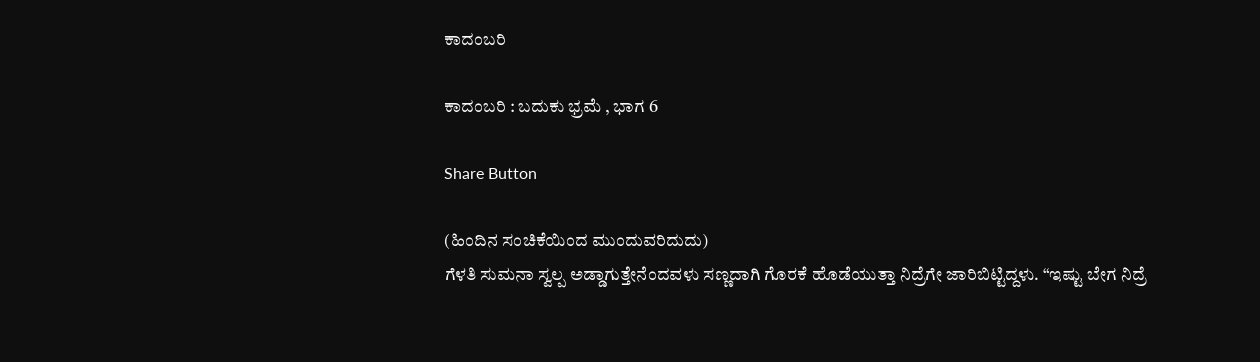ಕಾದಂಬರಿ

ಕಾದಂಬರಿ : ಬದುಕು ಭ್ರಮೆ , ಭಾಗ 6

Share Button

(ಹಿಂದಿನ ಸಂಚಿಕೆಯಿಂದ ಮುಂದುವರಿದುದು)
ಗೆಳತಿ ಸುಮನಾ ಸ್ವಲ್ಪ ಅಡ್ಡಾಗುತ್ತೇನೆಂದವಳು ಸಣ್ಣದಾಗಿ ಗೊರಕೆ ಹೊಡೆಯುತ್ತಾ ನಿದ್ರೆಗೇ ಜಾರಿಬಿಟ್ಟಿದ್ದಳು. “ಇಷ್ಟು ಬೇಗ ನಿದ್ರೆ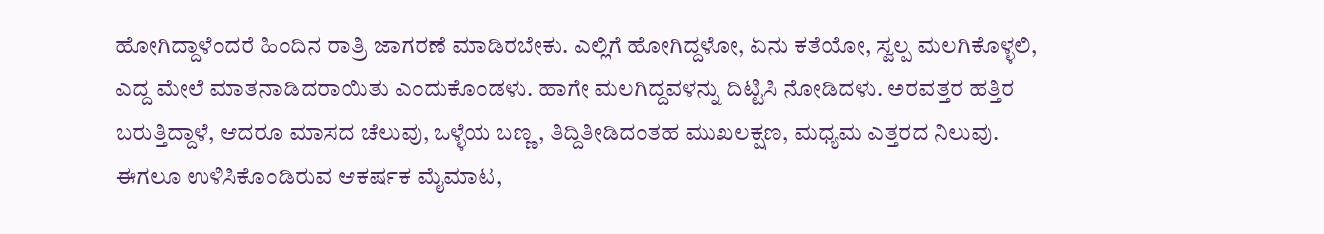ಹೋಗಿದ್ದಾಳೆಂದರೆ ಹಿಂದಿನ ರಾತ್ರಿ ಜಾಗರಣೆ ಮಾಡಿರಬೇಕು. ಎಲ್ಲಿಗೆ ಹೋಗಿದ್ದಳೋ, ಏನು ಕತೆಯೋ, ಸ್ವಲ್ಪ ಮಲಗಿಕೊಳ್ಳಲಿ, ಎದ್ದ ಮೇಲೆ ಮಾತನಾಡಿದರಾಯಿತು ಎಂದುಕೊಂಡಳು. ಹಾಗೇ ಮಲಗಿದ್ದವಳನ್ನು ದಿಟ್ಟಿಸಿ ನೋಡಿದಳು. ಅರವತ್ತರ ಹತ್ತಿರ ಬರುತ್ತಿದ್ದಾಳೆ, ಆದರೂ ಮಾಸದ ಚೆಲುವು, ಒಳ್ಳೆಯ ಬಣ್ಣ, ತಿದ್ದಿತೀಡಿದಂತಹ ಮುಖಲಕ್ಷಣ, ಮಧ್ಯಮ ಎತ್ತರದ ನಿಲುವು. ಈಗಲೂ ಉಳಿಸಿಕೊಂಡಿರುವ ಆಕರ್ಷಕ ಮೈಮಾಟ,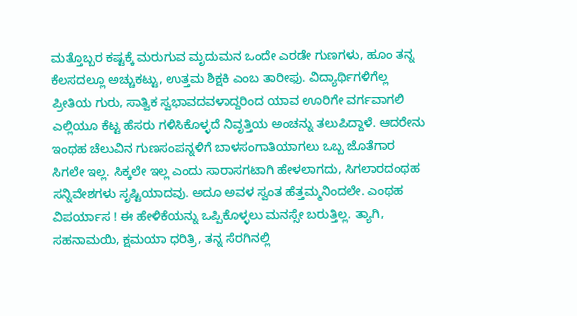ಮತ್ತೊಬ್ಬರ ಕಷ್ಟಕ್ಕೆ ಮರುಗುವ ಮೃದುಮನ ಒಂದೇ ಎರಡೇ ಗುಣಗಳು, ಹೂಂ ತನ್ನ ಕೆಲಸದಲ್ಲೂ ಅಚ್ಚುಕಟ್ಟು, ಉತ್ತಮ ಶಿಕ್ಷಕಿ ಎಂಬ ತಾರೀಫು. ವಿದ್ಯಾರ್ಥಿಗಳಿಗೆಲ್ಲ ಪ್ರೀತಿಯ ಗುರು, ಸಾತ್ವಿಕ ಸ್ವಭಾವದವಳಾದ್ದರಿಂದ ಯಾವ ಊರಿಗೇ ವರ್ಗವಾಗಲಿ ಎಲ್ಲಿಯೂ ಕೆಟ್ಟ ಹೆಸರು ಗಳಿಸಿಕೊಳ್ಳದೆ ನಿವೃತ್ತಿಯ ಅಂಚನ್ನು ತಲುಪಿದ್ದಾಳೆ. ಆದರೇನು ಇಂಥಹ ಚೆಲುವಿನ ಗುಣಸಂಪನ್ನಳಿಗೆ ಬಾಳಸಂಗಾತಿಯಾಗಲು ಒಬ್ಬ ಜೊತೆಗಾರ ಸಿಗಲೇ ಇಲ್ಲ. ಸಿಕ್ಕಲೇ ಇಲ್ಲ ಎಂದು ಸಾರಾಸಗಟಾಗಿ ಹೇಳಲಾಗದು, ಸಿಗಲಾರದಂಥಹ ಸನ್ನಿವೇಶಗಳು ಸೃಷ್ಟಿಯಾದವು. ಅದೂ ಅವಳ ಸ್ವಂತ ಹೆತ್ತಮ್ಮನಿಂದಲೇ. ಎಂಥಹ ವಿಪರ್ಯಾಸ ! ಈ ಹೇಳಿಕೆಯನ್ನು ಒಪ್ಪಿಕೊಳ್ಳಲು ಮನಸ್ಸೇ ಬರುತ್ತಿಲ್ಲ. ತ್ಯಾಗಿ, ಸಹನಾಮಯಿ, ಕ್ಷಮಯಾ ಧರಿತ್ರಿ, ತನ್ನ ಸೆರಗಿನಲ್ಲಿ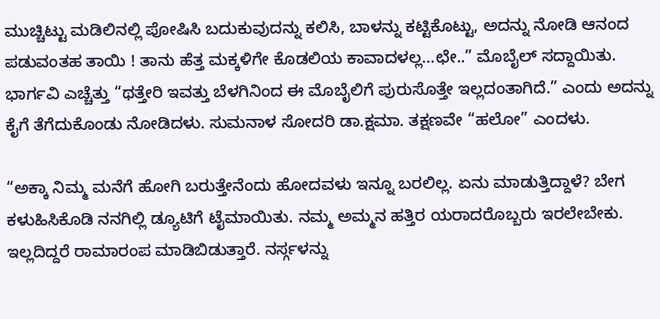ಮುಚ್ಚಿಟ್ಟು ಮಡಿಲಿನಲ್ಲಿ ಪೋಷಿಸಿ ಬದುಕುವುದನ್ನು ಕಲಿಸಿ, ಬಾಳನ್ನು ಕಟ್ಟಿಕೊಟ್ಟು, ಅದನ್ನು ನೋಡಿ ಆನಂದ ಪಡುವಂತಹ ತಾಯಿ ! ತಾನು ಹೆತ್ತ ಮಕ್ಕಳಿಗೇ ಕೊಡಲಿಯ ಕಾವಾದಳಲ್ಲ…ಛೇ..” ಮೊಬೈಲ್ ಸದ್ದಾಯಿತು. ಭಾರ್ಗವಿ ಎಚ್ಚೆತ್ತು “ಥತ್ತೇರಿ ಇವತ್ತು ಬೆಳಗಿನಿಂದ ಈ ಮೊಬೈಲಿಗೆ ಪುರುಸೊತ್ತೇ ಇಲ್ಲದಂತಾಗಿದೆ.” ಎಂದು ಅದನ್ನು ಕೈಗೆ ತೆಗೆದುಕೊಂಡು ನೋಡಿದಳು. ಸುಮನಾಳ ಸೋದರಿ ಡಾ.ಕ್ಷಮಾ. ತಕ್ಷಣವೇ “ಹಲೋ” ಎಂದಳು.

“ಅಕ್ಕಾ ನಿಮ್ಮ ಮನೆಗೆ ಹೋಗಿ ಬರುತ್ತೇನೆಂದು ಹೋದವಳು ಇನ್ನೂ ಬರಲಿಲ್ಲ. ಏನು ಮಾಡುತ್ತಿದ್ದಾಳೆ? ಬೇಗ ಕಳುಹಿಸಿಕೊಡಿ ನನಗಿಲ್ಲಿ ಡ್ಯೂಟಿಗೆ ಟೈಮಾಯಿತು. ನಮ್ಮ ಅಮ್ಮನ ಹತ್ತಿರ ಯರಾದರೊಬ್ಬರು ಇರಲೇಬೇಕು. ಇಲ್ಲದಿದ್ದರೆ ರಾಮಾರಂಪ ಮಾಡಿಬಿಡುತ್ತಾರೆ. ನರ್ಸ್ಗಳನ್ನು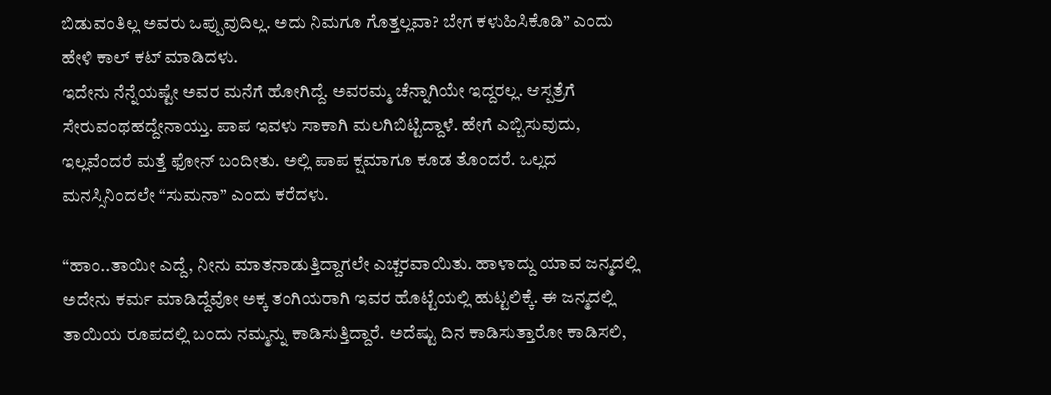ಬಿಡುವಂತಿಲ್ಲ ಅವರು ಒಪ್ಪುವುದಿಲ್ಲ. ಅದು ನಿಮಗೂ ಗೊತ್ತಲ್ಲವಾ? ಬೇಗ ಕಳುಹಿಸಿಕೊಡಿ” ಎಂದು ಹೇಳಿ ಕಾಲ್ ಕಟ್ ಮಾಡಿದಳು.
ಇದೇನು ನೆನ್ನೆಯಷ್ಟೇ ಅವರ ಮನೆಗೆ ಹೋಗಿದ್ದೆ. ಅವರಮ್ಮ ಚೆನ್ನಾಗಿಯೇ ಇದ್ದರಲ್ಲ. ಆಸ್ಪತ್ರೆಗೆ ಸೇರುವಂಥಹದ್ದೇನಾಯ್ತು. ಪಾಪ ಇವಳು ಸಾಕಾಗಿ ಮಲಗಿಬಿಟ್ಟಿದ್ದಾಳೆ. ಹೇಗೆ ಎಬ್ಬಿಸುವುದು, ಇಲ್ಲವೆಂದರೆ ಮತ್ತೆ ಫೋನ್ ಬಂದೀತು. ಅಲ್ಲಿ ಪಾಪ ಕ್ಷಮಾಗೂ ಕೂಡ ತೊಂದರೆ. ಒಲ್ಲದ ಮನಸ್ಸಿನಿಂದಲೇ “ಸುಮನಾ” ಎಂದು ಕರೆದಳು.

“ಹಾಂ..ತಾಯೀ ಎದ್ದೆ, ನೀನು ಮಾತನಾಡುತ್ತಿದ್ದಾಗಲೇ ಎಚ್ಚರವಾಯಿತು. ಹಾಳಾದ್ದು ಯಾವ ಜನ್ಮದಲ್ಲಿ ಅದೇನು ಕರ್ಮ ಮಾಡಿದ್ದೆವೋ ಅಕ್ಕ ತಂಗಿಯರಾಗಿ ಇವರ ಹೊಟ್ಟೆಯಲ್ಲಿ ಹುಟ್ಟಲಿಕ್ಕೆ. ಈ ಜನ್ಮದಲ್ಲಿ ತಾಯಿಯ ರೂಪದಲ್ಲಿ ಬಂದು ನಮ್ಮನ್ನು ಕಾಡಿಸುತ್ತಿದ್ದಾರೆ. ಅದೆಷ್ಟು ದಿನ ಕಾಡಿಸುತ್ತಾರೋ ಕಾಡಿಸಲಿ,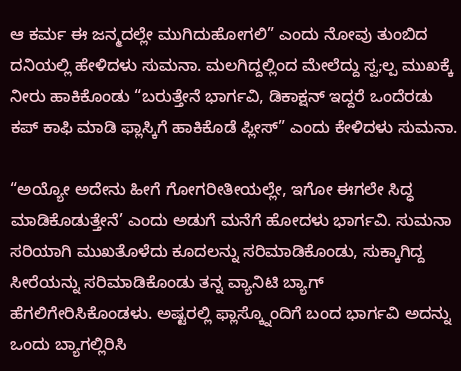ಆ ಕರ್ಮ ಈ ಜನ್ಮದಲ್ಲೇ ಮುಗಿದುಹೋಗಲಿ” ಎಂದು ನೋವು ತುಂಬಿದ ದನಿಯಲ್ಲಿ ಹೇಳಿದಳು ಸುಮನಾ. ಮಲಗಿದ್ದಲ್ಲಿಂದ ಮೇಲೆದ್ದು ಸ್ವ;ಲ್ಪ ಮುಖಕ್ಕೆ ನೀರು ಹಾಕಿಕೊಂಡು “ಬರುತ್ತೇನೆ ಭಾರ್ಗವಿ, ಡಿಕಾಕ್ಷನ್ ಇದ್ದರೆ ಒಂದೆರಡು ಕಪ್ ಕಾಫಿ ಮಾಡಿ ಫ್ಲಾಸ್ಕಿಗೆ ಹಾಕಿಕೊಡೆ ಪ್ಲೀಸ್” ಎಂದು ಕೇಳಿದಳು ಸುಮನಾ.

“ಅಯ್ಯೋ ಅದೇನು ಹೀಗೆ ಗೋಗರೀತೀಯಲ್ಲೇ, ಇಗೋ ಈಗಲೇ ಸಿದ್ಧ ಮಾಡಿಕೊಡುತ್ತೇನೆ’ ಎಂದು ಅಡುಗೆ ಮನೆಗೆ ಹೋದಳು ಭಾರ್ಗವಿ. ಸುಮನಾ ಸರಿಯಾಗಿ ಮುಖತೊಳೆದು ಕೂದಲನ್ನು ಸರಿಮಾಡಿಕೊಂಡು, ಸುಕ್ಕಾಗಿದ್ದ ಸೀರೆಯನ್ನು ಸರಿಮಾಡಿಕೊಂಡು ತನ್ನ ವ್ಯಾನಿಟಿ ಬ್ಯಾಗ್ ಹೆಗಲಿಗೇರಿಸಿಕೊಂಡಳು. ಅಷ್ಟರಲ್ಲಿ ಫ್ಲಾಸ್ಕ್ನೊಂದಿಗೆ ಬಂದ ಭಾರ್ಗವಿ ಅದನ್ನು ಒಂದು ಬ್ಯಾಗಲ್ಲಿರಿಸಿ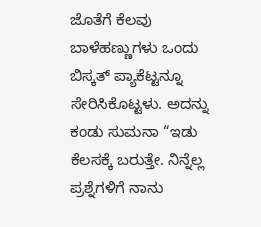ಜೊತೆಗೆ ಕೆಲವು ಬಾಳೆಹಣ್ಣುಗಳು ಒಂದು ಬಿಸ್ಕತ್ ಪ್ಯಾಕೆಟ್ಟನ್ನೂ ಸೇರಿಸಿಕೊಟ್ಟಳು. ಅದನ್ನು ಕಂಡು ಸುಮನಾ “ಇಡು ಕೆಲಸಕ್ಕೆ ಬರುತ್ತೇ. ನಿನ್ನೆಲ್ಲ ಪ್ರಶ್ನೆಗಳಿಗೆ ನಾನು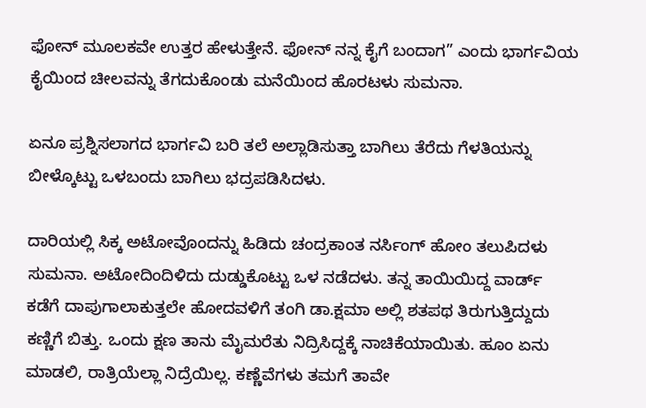ಫೋನ್ ಮೂಲಕವೇ ಉತ್ತರ ಹೇಳುತ್ತೇನೆ. ಫೋನ್ ನನ್ನ ಕೈಗೆ ಬಂದಾಗ” ಎಂದು ಭಾರ್ಗವಿಯ ಕೈಯಿಂದ ಚೀಲವನ್ನು ತೆಗದುಕೊಂಡು ಮನೆಯಿಂದ ಹೊರಟಳು ಸುಮನಾ.

ಏನೂ ಪ್ರಶ್ನಿಸಲಾಗದ ಭಾರ್ಗವಿ ಬರಿ ತಲೆ ಅಲ್ಲಾಡಿಸುತ್ತಾ ಬಾಗಿಲು ತೆರೆದು ಗೆಳತಿಯನ್ನು ಬೀಳ್ಕೊಟ್ಟು ಒಳಬಂದು ಬಾಗಿಲು ಭದ್ರಪಡಿಸಿದಳು.

ದಾರಿಯಲ್ಲಿ ಸಿಕ್ಕ ಅಟೋವೊಂದನ್ನು ಹಿಡಿದು ಚಂದ್ರಕಾಂತ ನರ್ಸಿಂಗ್ ಹೋಂ ತಲುಪಿದಳು ಸುಮನಾ. ಅಟೋದಿಂದಿಳಿದು ದುಡ್ಡುಕೊಟ್ಟು ಒಳ ನಡೆದಳು. ತನ್ನ ತಾಯಿಯಿದ್ದ ವಾರ್ಡ್ ಕಡೆಗೆ ದಾಪುಗಾಲಾಕುತ್ತಲೇ ಹೋದವಳಿಗೆ ತಂಗಿ ಡಾ.ಕ್ಷಮಾ ಅಲ್ಲಿ ಶತಪಥ ತಿರುಗುತ್ತಿದ್ದುದು ಕಣ್ಣಿಗೆ ಬಿತ್ತು. ಒಂದು ಕ್ಷಣ ತಾನು ಮೈಮರೆತು ನಿದ್ರಿಸಿದ್ದಕ್ಕೆ ನಾಚಿಕೆಯಾಯಿತು. ಹೂಂ ಏನು ಮಾಡಲಿ, ರಾತ್ರಿಯೆಲ್ಲಾ ನಿದ್ರೆಯಿಲ್ಲ. ಕಣ್ಣೆವೆಗಳು ತಮಗೆ ತಾವೇ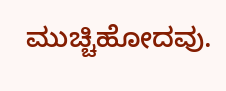ಮುಚ್ಚಿಹೋದವು.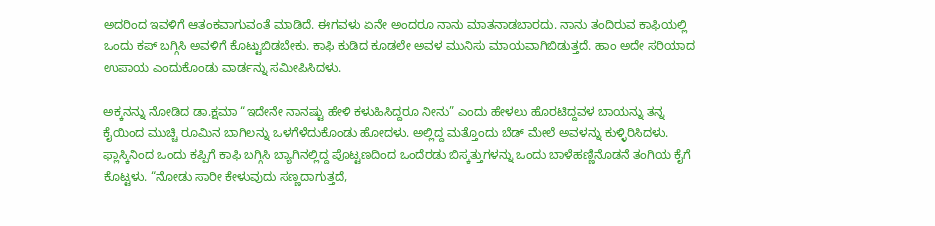ಅದರಿಂದ ಇವಳಿಗೆ ಆತಂಕವಾಗುವಂತೆ ಮಾಡಿದೆ. ಈಗವಳು ಏನೇ ಅಂದರೂ ನಾನು ಮಾತನಾಡಬಾರದು. ನಾನು ತಂದಿರುವ ಕಾಫಿಯಲ್ಲಿ ಒಂದು ಕಪ್ ಬಗ್ಗಿಸಿ ಅವಳಿಗೆ ಕೊಟ್ಟುಬಿಡಬೇಕು. ಕಾಫಿ ಕುಡಿದ ಕೂಡಲೇ ಅವಳ ಮುನಿಸು ಮಾಯವಾಗಿಬಿಡುತ್ತದೆ. ಹಾಂ ಅದೇ ಸರಿಯಾದ ಉಪಾಯ ಎಂದುಕೊಂಡು ವಾರ್ಡನ್ನು ಸಮೀಪಿಸಿದಳು.

ಅಕ್ಕನನ್ನು ನೋಡಿದ ಡಾ.ಕ್ಷಮಾ “ಇದೇನೇ ನಾನಷ್ಟು ಹೇಳಿ ಕಳುಹಿಸಿದ್ದರೂ ನೀನು” ಎಂದು ಹೇಳಲು ಹೊರಟಿದ್ದವಳ ಬಾಯನ್ನು ತನ್ನ ಕೈಯಿಂದ ಮುಚ್ಚಿ ರೂಮಿನ ಬಾಗಿಲನ್ನು ಒಳಗೆಳೆದುಕೊಂಡು ಹೋದಳು. ಅಲ್ಲಿದ್ದ ಮತ್ತೊಂದು ಬೆಡ್ ಮೇಲೆ ಅವಳನ್ನು ಕುಳ್ಳಿರಿಸಿದಳು. ಫ್ಲಾಸ್ಕಿನಿಂದ ಒಂದು ಕಪ್ಪಿಗೆ ಕಾಫಿ ಬಗ್ಗಿಸಿ ಬ್ಯಾಗಿನಲ್ಲಿದ್ದ ಪೊಟ್ಟಣದಿಂದ ಒಂದೆರಡು ಬಿಸ್ಕತ್ತುಗಳನ್ನು ಒಂದು ಬಾಳೆಹಣ್ಣಿನೊಡನೆ ತಂಗಿಯ ಕೈಗೆ ಕೊಟ್ಟಳು. “ನೋಡು ಸಾರೀ ಕೇಳುವುದು ಸಣ್ಣದಾಗುತ್ತದೆ,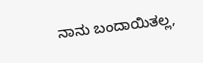ನಾನು ಬಂದಾಯಿತಲ್ಲ,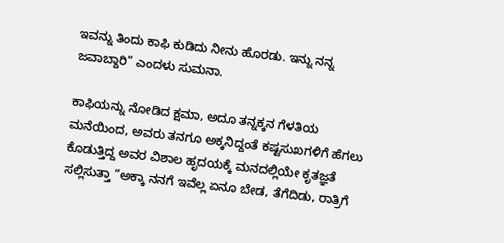ಇವನ್ನು ತಿಂದು ಕಾಫಿ ಕುಡಿದು ನೀನು ಹೊರಡು. ಇನ್ನು ನನ್ನ ಜವಾಬ್ದಾರಿ” ಎಂದಳು ಸುಮನಾ.

ಕಾಫಿಯನ್ನು ನೋಡಿದ ಕ್ಷಮಾ, ಅದೂ ತನ್ನಕ್ಕನ ಗೆಳತಿಯ ಮನೆಯಿಂದ, ಅವರು ತನಗೂ ಅಕ್ಕನಿದ್ದಂತೆ ಕಷ್ಟಸುಖಗಳಿಗೆ ಹೆಗಲು ಕೊಡುತ್ತಿದ್ದ ಅವರ ವಿಶಾಲ ಹೃದಯಕ್ಕೆ ಮನದಲ್ಲಿಯೇ ಕೃತಜ್ಞತೆ ಸಲ್ಲಿಸುತ್ತಾ “ಅಕ್ಕಾ ನನಗೆ ಇವೆಲ್ಲ ಏನೂ ಬೇಡ, ತೆಗೆದಿಡು, ರಾತ್ರಿಗೆ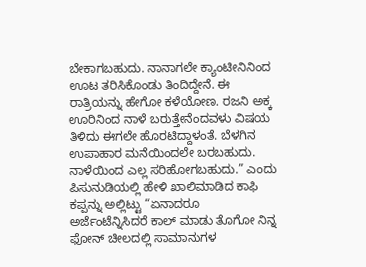ಬೇಕಾಗಬಹುದು. ನಾನಾಗಲೇ ಕ್ಯಾಂಟೀನಿನಿಂದ ಊಟ ತರಿಸಿಕೊಂಡು ತಿಂದಿದ್ದೇನೆ. ಈ ರಾತ್ರಿಯನ್ನು ಹೇಗೋ ಕಳೆಯೋಣ. ರಜನಿ ಅಕ್ಕ ಊರಿನಿಂದ ನಾಳೆ ಬರುತ್ತೇನೆಂದವಳು ವಿಷಯ ತಿಳಿದು ಈಗಲೇ ಹೊರಟಿದ್ದಾಳಂತೆ. ಬೆಳಗಿನ ಉಪಾಹಾರ ಮನೆಯಿಂದಲೇ ಬರಬಹುದು. ನಾಳೆಯಿಂದ ಎಲ್ಲ ಸರಿಹೋಗಬಹುದು.” ಎಂದು ಪಿಸುನುಡಿಯಲ್ಲಿ ಹೇಳಿ ಖಾಲಿಮಾಡಿದ ಕಾಫಿ ಕಪ್ಪನ್ನು ಅಲ್ಲಿಟ್ಟು “ಏನಾದರೂ ಅರ್ಜೆಂಟೆನ್ನಿಸಿದರೆ ಕಾಲ್ ಮಾಡು ತೊಗೋ ನಿನ್ನ ಫೋನ್ ಚೀಲದಲ್ಲಿ ಸಾಮಾನುಗಳ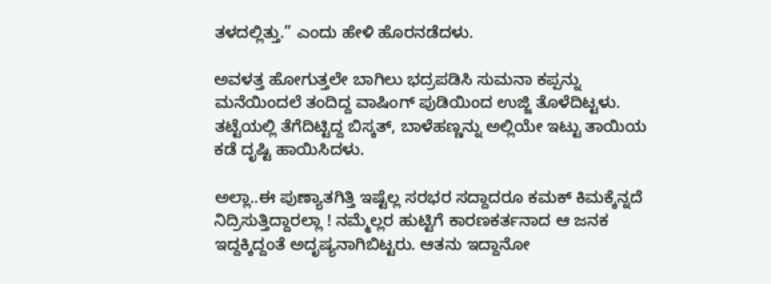ತಳದಲ್ಲಿತ್ತು.” ಎಂದು ಹೇಳಿ ಹೊರನಡೆದಳು.

ಅವಳತ್ತ ಹೋಗುತ್ತಲೇ ಬಾಗಿಲು ಭದ್ರಪಡಿಸಿ ಸುಮನಾ ಕಪ್ಪನ್ನು ಮನೆಯಿಂದಲೆ ತಂದಿದ್ದ ವಾಷಿಂಗ್ ಪುಡಿಯಿಂದ ಉಜ್ಜಿ ತೊಳೆದಿಟ್ಟಳು. ತಟ್ಟೆಯಲ್ಲಿ ತೆಗೆದಿಟ್ಟಿದ್ದ ಬಿಸ್ಕತ್, ಬಾಳೆಹಣ್ಣನ್ನು ಅಲ್ಲಿಯೇ ಇಟ್ಟು ತಾಯಿಯ ಕಡೆ ದೃಷ್ಟಿ ಹಾಯಿಸಿದಳು.

ಅಲ್ಲಾ..ಈ ಪುಣ್ಯಾತಗಿತ್ತಿ ಇಷ್ಟೆಲ್ಲ ಸರಭರ ಸದ್ದಾದರೂ ಕಮಕ್ ಕಿಮಕ್ಕೆನ್ನದೆ ನಿದ್ರಿಸುತ್ತಿದ್ದಾರಲ್ಲಾ ! ನಮ್ಮೆಲ್ಲರ ಹುಟ್ಟಿಗೆ ಕಾರಣಕರ್ತನಾದ ಆ ಜನಕ ಇದ್ದಕ್ಕಿದ್ದಂತೆ ಅದೃಷ್ಯನಾಗಿಬಿಟ್ಟರು. ಆತನು ಇದ್ದಾನೋ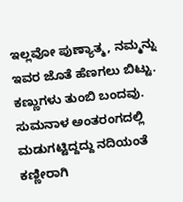ಇಲ್ಲವೋ ಪುಣ್ಯಾತ್ಮ, ನಮ್ಮನ್ನು ಇವರ ಜೊತೆ ಹೆಣಗಲು ಬಿಟ್ಟು. ಕಣ್ಣುಗಳು ತುಂಬಿ ಬಂದವು. ಸುಮನಾಳ ಅಂತರಂಗದಲ್ಲಿ ಮಡುಗಟ್ಟಿದ್ದದ್ದು ನದಿಯಂತೆ ಕಣ್ಣೀರಾಗಿ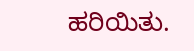ಹರಿಯಿತು.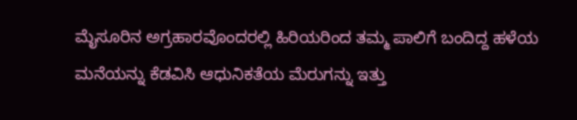ಮೈಸೂರಿನ ಅಗ್ರಹಾರವೊಂದರಲ್ಲಿ ಹಿರಿಯರಿಂದ ತಮ್ಮ ಪಾಲಿಗೆ ಬಂದಿದ್ದ ಹಳೆಯ ಮನೆಯನ್ನು ಕೆಡವಿಸಿ ಆಧುನಿಕತೆಯ ಮೆರುಗನ್ನು ಇತ್ತು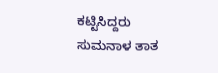ಕಟ್ಟಿಸಿದ್ದರು ಸುಮನಾಳ ತಾತ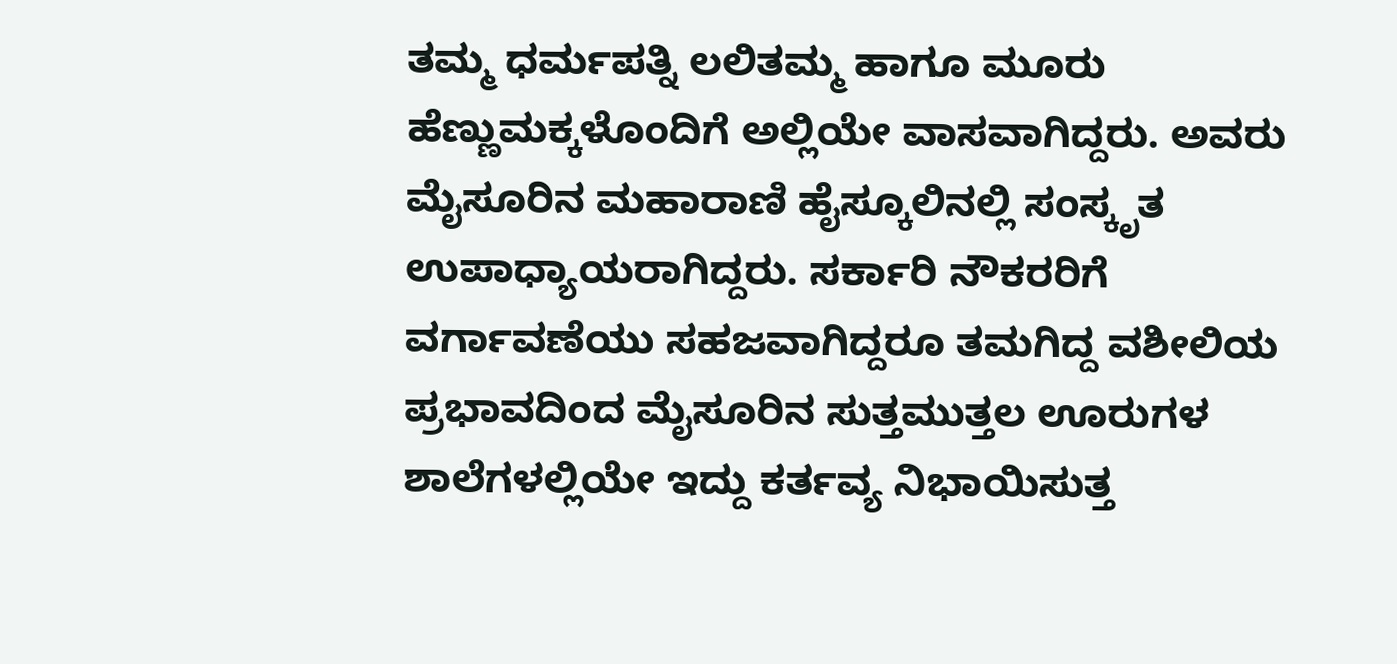ತಮ್ಮ ಧರ್ಮಪತ್ನಿ ಲಲಿತಮ್ಮ ಹಾಗೂ ಮೂರು ಹೆಣ್ಣುಮಕ್ಕಳೊಂದಿಗೆ ಅಲ್ಲಿಯೇ ವಾಸವಾಗಿದ್ದರು. ಅವರು ಮೈಸೂರಿನ ಮಹಾರಾಣಿ ಹೈಸ್ಕೂಲಿನಲ್ಲಿ ಸಂಸ್ಕೃತ ಉಪಾಧ್ಯಾಯರಾಗಿದ್ದರು. ಸರ್ಕಾರಿ ನೌಕರರಿಗೆ ವರ್ಗಾವಣೆಯು ಸಹಜವಾಗಿದ್ದರೂ ತಮಗಿದ್ದ ವಶೀಲಿಯ ಪ್ರಭಾವದಿಂದ ಮೈಸೂರಿನ ಸುತ್ತಮುತ್ತಲ ಊರುಗಳ ಶಾಲೆಗಳಲ್ಲಿಯೇ ಇದ್ದು ಕರ್ತವ್ಯ ನಿಭಾಯಿಸುತ್ತ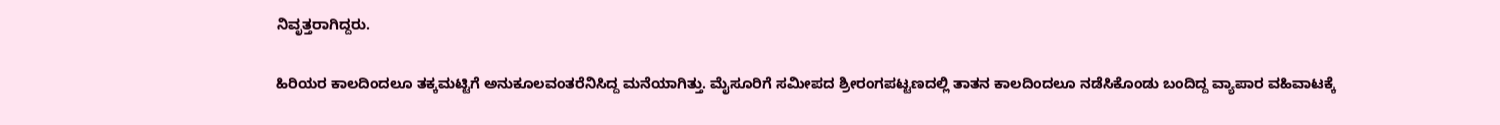ನಿವೃತ್ತರಾಗಿದ್ದರು.

ಹಿರಿಯರ ಕಾಲದಿಂದಲೂ ತಕ್ಕಮಟ್ಟಿಗೆ ಅನುಕೂಲವಂತರೆನಿಸಿದ್ದ ಮನೆಯಾಗಿತ್ತು. ಮೈಸೂರಿಗೆ ಸಮೀಪದ ಶ್ರೀರಂಗಪಟ್ಟಣದಲ್ಲಿ ತಾತನ ಕಾಲದಿಂದಲೂ ನಡೆಸಿಕೊಂಡು ಬಂದಿದ್ದ ವ್ಯಾಪಾರ ವಹಿವಾಟಕ್ಕೆ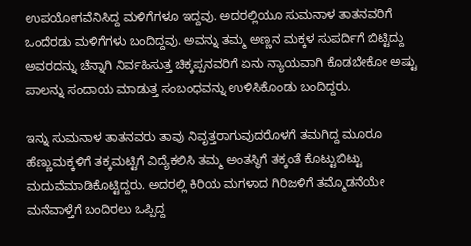ಉಪಯೋಗವೆನಿಸಿದ್ದ ಮಳಿಗೆಗಳೂ ಇದ್ದವು. ಅದರಲ್ಲಿಯೂ ಸುಮನಾಳ ತಾತನವರಿಗೆ ಒಂದೆರಡು ಮಳಿಗೆಗಳು ಬಂದಿದ್ದವು. ಅವನ್ನು ತಮ್ಮ ಅಣ್ಣನ ಮಕ್ಕಳ ಸುಪರ್ದಿಗೆ ಬಿಟ್ಟಿದ್ದು ಅವರದನ್ನು ಚೆನ್ನಾಗಿ ನಿರ್ವಹಿಸುತ್ತ ಚಿಕ್ಕಪ್ಪನವರಿಗೆ ಏನು ನ್ಯಾಯವಾಗಿ ಕೊಡಬೇಕೋ ಅಷ್ಟು ಪಾಲನ್ನು ಸಂದಾಯ ಮಾಡುತ್ತ ಸಂಬಂಧವನ್ನು ಉಳಿಸಿಕೊಂಡು ಬಂದಿದ್ದರು.

ಇನ್ನು ಸುಮನಾಳ ತಾತನವರು ತಾವು ನಿವೃತ್ತರಾಗುವುದರೊಳಗೆ ತಮಗಿದ್ದ ಮೂರೂ ಹೆಣ್ಣುಮಕ್ಕಳಿಗೆ ತಕ್ಕಮಟ್ಟಿಗೆ ವಿದ್ಯೆಕಲಿಸಿ ತಮ್ಮ ಅಂತಸ್ಥಿಗೆ ತಕ್ಕಂತೆ ಕೊಟ್ಟುಬಿಟ್ಟು ಮದುವೆಮಾಡಿಕೊಟ್ಟಿದ್ದರು. ಅದರಲ್ಲಿ ಕಿರಿಯ ಮಗಳಾದ ಗಿರಿಜಳಿಗೆ ತಮ್ಮೊಡನೆಯೇ ಮನೆವಾಳ್ತೆಗೆ ಬಂದಿರಲು ಒಪ್ಪಿದ್ದ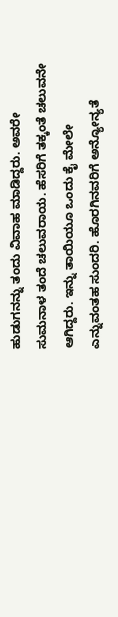ಹುಡುಗನನ್ನು ತಂದು ವಿವಾಹ ಮಾಡಿದ್ದರು. ಅವರೇ ಸುಮನಾಳ ತಂದೆ ಚಲುವರಾಯ. ಹೆಸರಿಗೆ ತಕ್ಕಂತೆ ಚಲುವನೇ ಆಗಿದ್ದರು. ಇನ್ನು ತಾಯಿಯೂ ಒಂದು ಕೈ ಮೇಲೇ ಎನ್ನುವಂತಹ ಸುಂದರಿ. ಹೊರಗಿನವರಿಗೆ ಅನ್ಯೋನ್ಯತೆ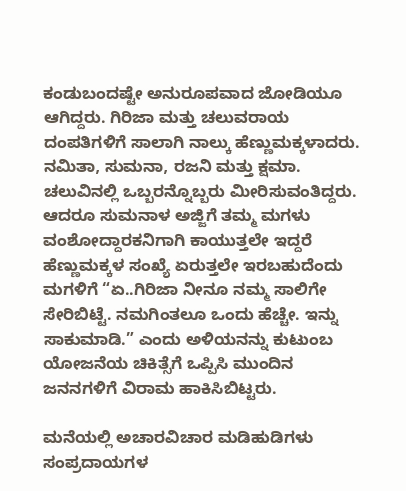ಕಂಡುಬಂದಷ್ಟೇ ಅನುರೂಪವಾದ ಜೋಡಿಯೂ ಆಗಿದ್ದರು. ಗಿರಿಜಾ ಮತ್ತು ಚಲುವರಾಯ ದಂಪತಿಗಳಿಗೆ ಸಾಲಾಗಿ ನಾಲ್ಕು ಹೆಣ್ಣುಮಕ್ಕಳಾದರು. ನಮಿತಾ, ಸುಮನಾ, ರಜನಿ ಮತ್ತು ಕ್ಷಮಾ. ಚಲುವಿನಲ್ಲಿ ಒಬ್ಬರನ್ನೊಬ್ಬರು ಮೀರಿಸುವಂತಿದ್ದರು. ಆದರೂ ಸುಮನಾಳ ಅಜ್ಜಿಗೆ ತಮ್ಮ ಮಗಳು ವಂಶೋದ್ದಾರಕನಿಗಾಗಿ ಕಾಯುತ್ತಲೇ ಇದ್ದರೆ ಹೆಣ್ಣುಮಕ್ಕಳ ಸಂಖ್ಯೆ ಏರುತ್ತಲೇ ಇರಬಹುದೆಂದು ಮಗಳಿಗೆ “ಏ..ಗಿರಿಜಾ ನೀನೂ ನಮ್ಮ ಸಾಲಿಗೇ ಸೇರಿಬಿಟ್ಟೆ. ನಮಗಿಂತಲೂ ಒಂದು ಹೆಚ್ಚೇ. ಇನ್ನು ಸಾಕುಮಾಡಿ.” ಎಂದು ಅಳಿಯನನ್ನು ಕುಟುಂಬ ಯೋಜನೆಯ ಚಿಕಿತ್ಸೆಗೆ ಒಪ್ಪಿಸಿ ಮುಂದಿನ ಜನನಗಳಿಗೆ ವಿರಾಮ ಹಾಕಿಸಿಬಿಟ್ಟರು.

ಮನೆಯಲ್ಲಿ ಅಚಾರವಿಚಾರ ಮಡಿಹುಡಿಗಳು ಸಂಪ್ರದಾಯಗಳ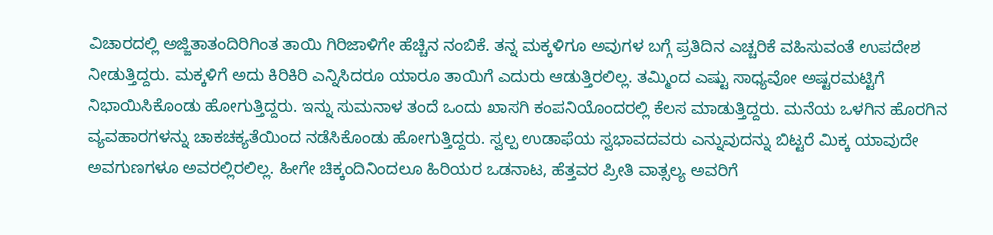ವಿಚಾರದಲ್ಲಿ ಅಜ್ಜಿತಾತಂದಿರಿಗಿಂತ ತಾಯಿ ಗಿರಿಜಾಳಿಗೇ ಹೆಚ್ಚಿನ ನಂಬಿಕೆ. ತನ್ನ ಮಕ್ಕಳಿಗೂ ಅವುಗಳ ಬಗ್ಗೆ ಪ್ರತಿದಿನ ಎಚ್ಚರಿಕೆ ವಹಿಸುವಂತೆ ಉಪದೇಶ ನೀಡುತ್ತಿದ್ದರು. ಮಕ್ಕಳಿಗೆ ಅದು ಕಿರಿಕಿರಿ ಎನ್ನಿಸಿದರೂ ಯಾರೂ ತಾಯಿಗೆ ಎದುರು ಆಡುತ್ತಿರಲಿಲ್ಲ. ತಮ್ಮಿಂದ ಎಷ್ಟು ಸಾಧ್ಯವೋ ಅಷ್ಟರಮಟ್ಟಿಗೆ ನಿಭಾಯಿಸಿಕೊಂಡು ಹೋಗುತ್ತಿದ್ದರು. ಇನ್ನು ಸುಮನಾಳ ತಂದೆ ಒಂದು ಖಾಸಗಿ ಕಂಪನಿಯೊಂದರಲ್ಲಿ ಕೆಲಸ ಮಾಡುತ್ತಿದ್ದರು. ಮನೆಯ ಒಳಗಿನ ಹೊರಗಿನ ವ್ಯವಹಾರಗಳನ್ನು ಚಾಕಚಕ್ಯತೆಯಿಂದ ನಡೆಸಿಕೊಂಡು ಹೋಗುತ್ತಿದ್ದರು. ಸ್ವಲ್ಪ ಉಡಾಫೆಯ ಸ್ವಭಾವದವರು ಎನ್ನುವುದನ್ನು ಬಿಟ್ಟರೆ ಮಿಕ್ಕ ಯಾವುದೇ ಅವಗುಣಗಳೂ ಅವರಲ್ಲಿರಲಿಲ್ಲ. ಹೀಗೇ ಚಿಕ್ಕಂದಿನಿಂದಲೂ ಹಿರಿಯರ ಒಡನಾಟ, ಹೆತ್ತವರ ಪ್ರೀತಿ ವಾತ್ಸಲ್ಯ ಅವರಿಗೆ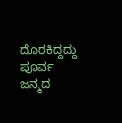ದೊರಕಿದ್ದದ್ದು ಪೂರ್ವ ಜನ್ಮದ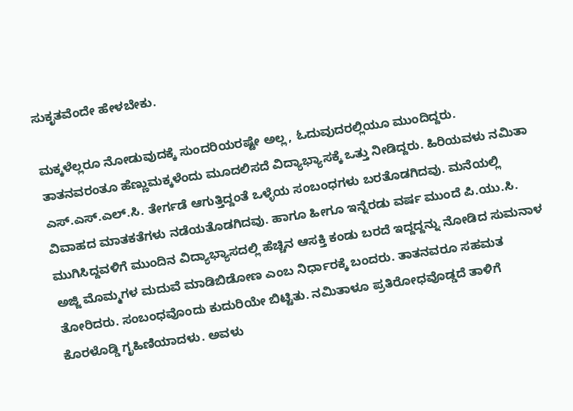ಸುಕೃತವೆಂದೇ ಹೇಳಬೇಕು.

ಮಕ್ಕಳೆಲ್ಲರೂ ನೋಡುವುದಕ್ಕೆ ಸುಂದರಿಯರಷ್ಟೇ ಅಲ್ಲ, ಓದುವುದರಲ್ಲಿಯೂ ಮುಂದಿದ್ದರು. ತಾತನವರಂತೂ ಹೆಣ್ಣುಮಕ್ಕಳೆಂದು ಮೂದಲಿಸದೆ ವಿದ್ಯಾಭ್ಯಾಸಕ್ಕೆ ಒತ್ತು ನೀಡಿದ್ದರು. ಹಿರಿಯವಳು ನಮಿತಾ ಎಸ್.ಎಸ್.ಎಲ್.ಸಿ. ತೇರ್ಗಡೆ ಆಗುತ್ತಿದ್ದಂತೆ ಒಳ್ಳೆಯ ಸಂಬಂಧಗಳು ಬರತೊಡಗಿದವು. ಮನೆಯಲ್ಲಿ ವಿವಾಹದ ಮಾತಕತೆಗಳು ನಡೆಯತೊಡಗಿದವು. ಹಾಗೂ ಹೀಗೂ ಇನ್ನೆರಡು ವರ್ಷ ಮುಂದೆ ಪಿ.ಯು.ಸಿ. ಮುಗಿಸಿದ್ದವಳಿಗೆ ಮುಂದಿನ ವಿದ್ಯಾಭ್ಯಾಸದಲ್ಲಿ ಹೆಚ್ಚಿನ ಆಸಕ್ತಿ ಕಂಡು ಬರದೆ ಇದ್ದದ್ದನ್ನು ನೋಡಿದ ಸುಮನಾಳ ಅಜ್ಜಿ ಮೊಮ್ಮಗಳ ಮದುವೆ ಮಾಡಿಬಿಡೋಣ ಎಂಬ ನಿರ್ಧಾರಕ್ಕೆ ಬಂದರು. ತಾತನವರೂ ಸಹಮತ ತೋರಿದರು. ಸಂಬಂಧವೊಂದು ಕುದುರಿಯೇ ಬಿಟ್ಟಿತು. ನಮಿತಾಳೂ ಪ್ರತಿರೋಧವೊಡ್ಡದೆ ತಾಳಿಗೆ ಕೊರಳೊಡ್ಡಿ ಗೃಹಿಣಿಯಾದಳು. ಅವಳು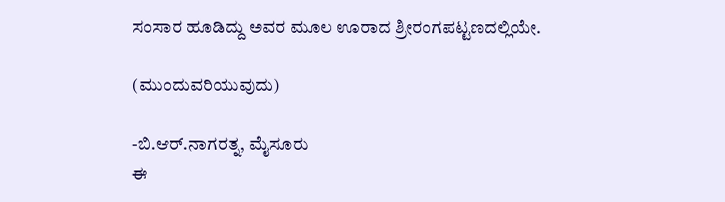ಸಂಸಾರ ಹೂಡಿದ್ದು ಅವರ ಮೂಲ ಊರಾದ ಶ್ರೀರಂಗಪಟ್ಟಣದಲ್ಲಿಯೇ.

(ಮುಂದುವರಿಯುವುದು)

-ಬಿ.ಆರ್.ನಾಗರತ್ನ, ಮೈಸೂರು
ಈ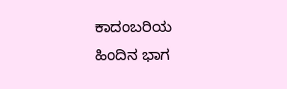ಕಾದಂಬರಿಯ ಹಿಂದಿನ ಭಾಗ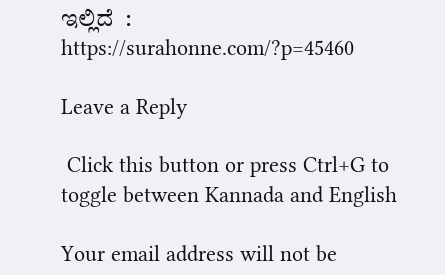ಇಲ್ಲಿದೆ  : https://surahonne.com/?p=45460

Leave a Reply

 Click this button or press Ctrl+G to toggle between Kannada and English

Your email address will not be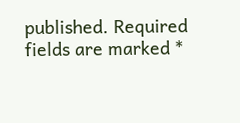published. Required fields are marked *